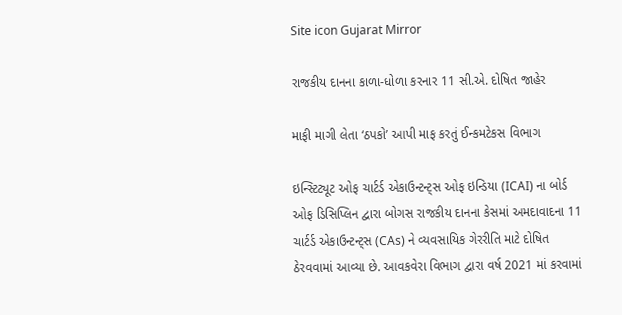Site icon Gujarat Mirror

રાજકીય દાનના કાળા-ધોળા કરનાર 11 સી.એ. દોષિત જાહેર

માફી માગી લેતા ‘ઠપકો’ આપી માફ કરતું ઈન્કમટેકસ વિભાગ

ઇન્સ્ટિટ્યૂટ ઓફ ચાર્ટર્ડ એકાઉન્ટન્ટ્સ ઓફ ઇન્ડિયા (ICAI) ના બોર્ડ ઓફ ડિસિપ્લિન દ્વારા બોગસ રાજકીય દાનના કેસમાં અમદાવાદના 11 ચાર્ટર્ડ એકાઉન્ટન્ટ્સ (CAs) ને વ્યવસાયિક ગેરરીતિ માટે દોષિત ઠેરવવામાં આવ્યા છે. આવકવેરા વિભાગ દ્વારા વર્ષ 2021 માં કરવામાં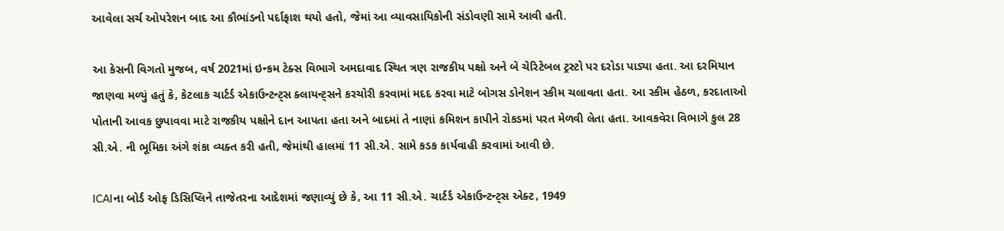આવેલા સર્ચ ઓપરેશન બાદ આ કૌભાંડનો પર્દાફાશ થયો હતો, જેમાં આ વ્યાવસાયિકોની સંડોવણી સામે આવી હતી.

આ કેસની વિગતો મુજબ, વર્ષ 2021માં ઇન્કમ ટેક્સ વિભાગે અમદાવાદ સ્થિત ત્રણ રાજકીય પક્ષો અને બે ચેરિટેબલ ટ્રસ્ટો પર દરોડા પાડ્યા હતા. આ દરમિયાન જાણવા મળ્યું હતું કે, કેટલાક ચાર્ટર્ડ એકાઉન્ટન્ટ્સ ક્લાયન્ટ્સને કરચોરી કરવામાં મદદ કરવા માટે બોગસ ડોનેશન સ્કીમ ચલાવતા હતા. આ સ્કીમ હેઠળ, કરદાતાઓ પોતાની આવક છુપાવવા માટે રાજકીય પક્ષોને દાન આપતા હતા અને બાદમાં તે નાણાં કમિશન કાપીને રોકડમાં પરત મેળવી લેતા હતા. આવકવેરા વિભાગે કુલ 28 સી.એ. ની ભૂમિકા અંગે શંકા વ્યક્ત કરી હતી, જેમાંથી હાલમાં 11 સી.એ. સામે કડક કાર્યવાહી કરવામાં આવી છે.

ICAIના બોર્ડ ઓફ ડિસિપ્લિને તાજેતરના આદેશમાં જણાવ્યું છે કે, આ 11 સી.એ. ચાર્ટર્ડ એકાઉન્ટન્ટ્સ એક્ટ, 1949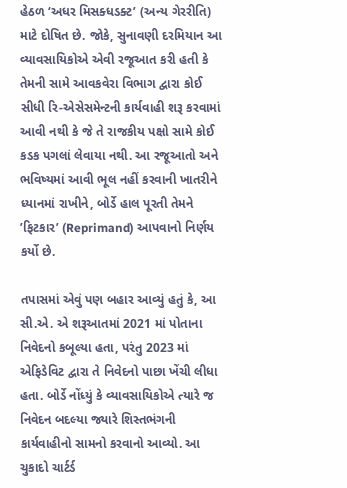હેઠળ ‘અધર મિસક્ધડક્ટ’ (અન્ય ગેરરીતિ) માટે દોષિત છે. જોકે, સુનાવણી દરમિયાન આ વ્યાવસાયિકોએ એવી રજૂઆત કરી હતી કે તેમની સામે આવકવેરા વિભાગ દ્વારા કોઈ સીધી રિ-એસેસમેન્ટની કાર્યવાહી શરૂ કરવામાં આવી નથી કે જે તે રાજકીય પક્ષો સામે કોઈ કડક પગલાં લેવાયા નથી. આ રજૂઆતો અને ભવિષ્યમાં આવી ભૂલ નહીં કરવાની ખાતરીને ધ્યાનમાં રાખીને, બોર્ડે હાલ પૂરતી તેમને ’ફિટકાર’ (Reprimand) આપવાનો નિર્ણય કર્યો છે.

તપાસમાં એવું પણ બહાર આવ્યું હતું કે, આ સી.એ. એ શરૂઆતમાં 2021 માં પોતાના નિવેદનો કબૂલ્યા હતા, પરંતુ 2023 માં એફિડેવિટ દ્વારા તે નિવેદનો પાછા ખેંચી લીધા હતા. બોર્ડે નોંધ્યું કે વ્યાવસાયિકોએ ત્યારે જ નિવેદન બદલ્યા જ્યારે શિસ્તભંગની કાર્યવાહીનો સામનો કરવાનો આવ્યો. આ ચુકાદો ચાર્ટર્ડ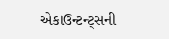એકાઉન્ટન્ટ્સની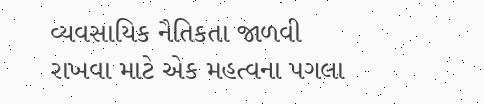વ્યવસાયિક નૈતિકતા જાળવી રાખવા માટે એક મહત્વના પગલા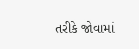તરીકે જોવામાં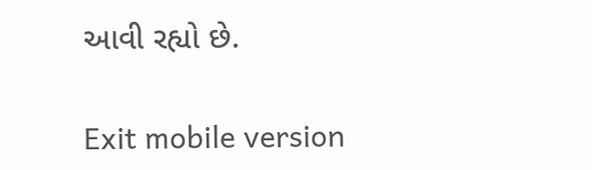આવી રહ્યો છે.

Exit mobile version